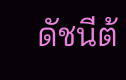ดัชนีต้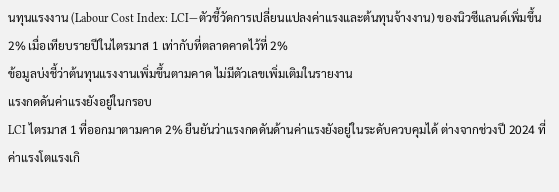นทุนแรงงาน (Labour Cost Index: LCI—ตัวชี้วัดการเปลี่ยนแปลงค่าแรงและต้นทุนจ้างงาน) ของนิวซีแลนด์เพิ่มขึ้น 2% เมื่อเทียบรายปีในไตรมาส 1 เท่ากับที่ตลาดคาดไว้ที่ 2%
ข้อมูลบ่งชี้ว่าต้นทุนแรงงานเพิ่มขึ้นตามคาด ไม่มีตัวเลขเพิ่มเติมในรายงาน
แรงกดดันค่าแรงยังอยู่ในกรอบ
LCI ไตรมาส 1 ที่ออกมาตามคาด 2% ยืนยันว่าแรงกดดันด้านค่าแรงยังอยู่ในระดับควบคุมได้ ต่างจากช่วงปี 2024 ที่ค่าแรงโตแรงเกิ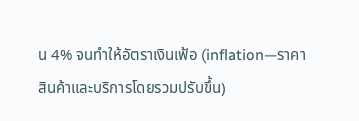น 4% จนทำให้อัตราเงินเฟ้อ (inflation—ราคาสินค้าและบริการโดยรวมปรับขึ้น)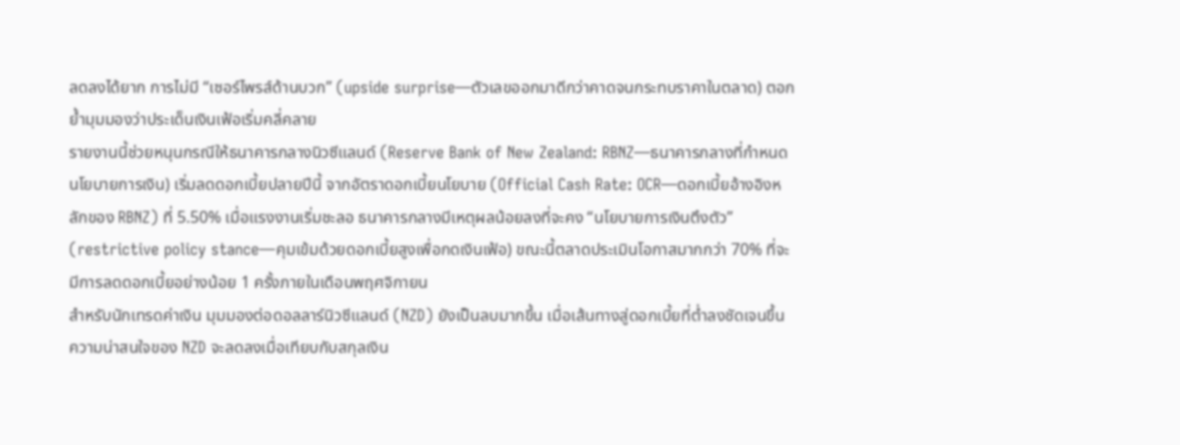ลดลงได้ยาก การไม่มี “เซอร์ไพรส์ด้านบวก” (upside surprise—ตัวเลขออกมาดีกว่าคาดจนกระทบราคาในตลาด) ตอกย้ำมุมมองว่าประเด็นเงินเฟ้อเริ่มคลี่คลาย
รายงานนี้ช่วยหนุนกรณีให้ธนาคารกลางนิวซีแลนด์ (Reserve Bank of New Zealand: RBNZ—ธนาคารกลางที่กำหนดนโยบายการเงิน) เริ่มลดดอกเบี้ยปลายปีนี้ จากอัตราดอกเบี้ยนโยบาย (Official Cash Rate: OCR—ดอกเบี้ยอ้างอิงหลักของ RBNZ) ที่ 5.50% เมื่อแรงงานเริ่มชะลอ ธนาคารกลางมีเหตุผลน้อยลงที่จะคง “นโยบายการเงินตึงตัว” (restrictive policy stance—คุมเข้มด้วยดอกเบี้ยสูงเพื่อกดเงินเฟ้อ) ขณะนี้ตลาดประเมินโอกาสมากกว่า 70% ที่จะมีการลดดอกเบี้ยอย่างน้อย 1 ครั้งภายในเดือนพฤศจิกายน
สำหรับนักเทรดค่าเงิน มุมมองต่อดอลลาร์นิวซีแลนด์ (NZD) ยังเป็นลบมากขึ้น เมื่อเส้นทางสู่ดอกเบี้ยที่ต่ำลงชัดเจนขึ้น ความน่าสนใจของ NZD จะลดลงเมื่อเทียบกับสกุลเงิน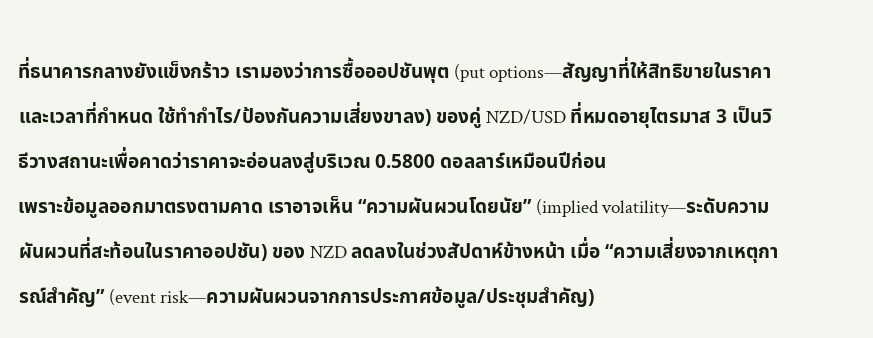ที่ธนาคารกลางยังแข็งกร้าว เรามองว่าการซื้อออปชันพุต (put options—สัญญาที่ให้สิทธิขายในราคาและเวลาที่กำหนด ใช้ทำกำไร/ป้องกันความเสี่ยงขาลง) ของคู่ NZD/USD ที่หมดอายุไตรมาส 3 เป็นวิธีวางสถานะเพื่อคาดว่าราคาจะอ่อนลงสู่บริเวณ 0.5800 ดอลลาร์เหมือนปีก่อน
เพราะข้อมูลออกมาตรงตามคาด เราอาจเห็น “ความผันผวนโดยนัย” (implied volatility—ระดับความผันผวนที่สะท้อนในราคาออปชัน) ของ NZD ลดลงในช่วงสัปดาห์ข้างหน้า เมื่อ “ความเสี่ยงจากเหตุการณ์สำคัญ” (event risk—ความผันผวนจากการประกาศข้อมูล/ประชุมสำคัญ)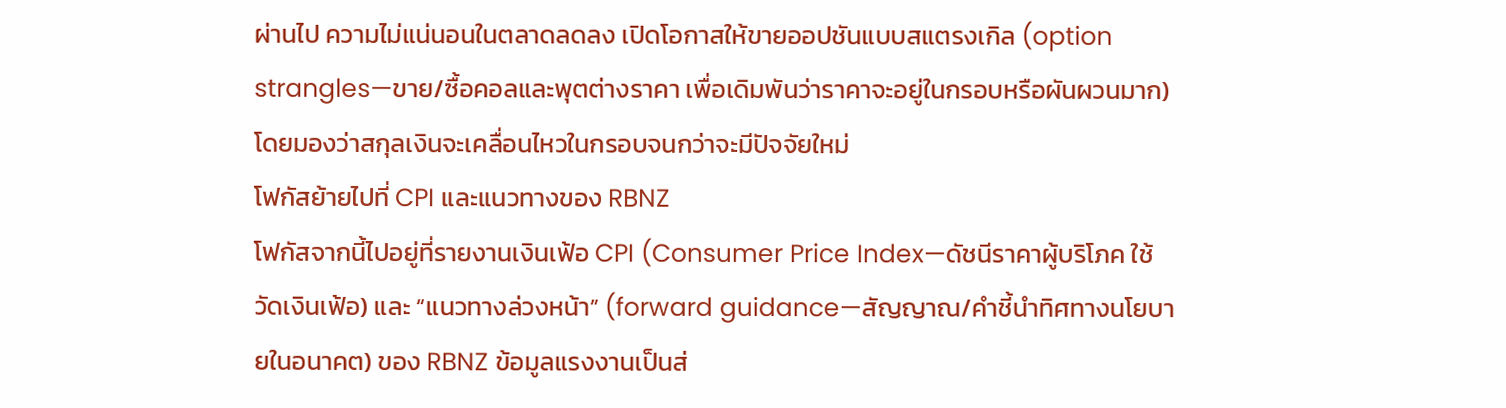ผ่านไป ความไม่แน่นอนในตลาดลดลง เปิดโอกาสให้ขายออปชันแบบสแตรงเกิล (option strangles—ขาย/ซื้อคอลและพุตต่างราคา เพื่อเดิมพันว่าราคาจะอยู่ในกรอบหรือผันผวนมาก) โดยมองว่าสกุลเงินจะเคลื่อนไหวในกรอบจนกว่าจะมีปัจจัยใหม่
โฟกัสย้ายไปที่ CPI และแนวทางของ RBNZ
โฟกัสจากนี้ไปอยู่ที่รายงานเงินเฟ้อ CPI (Consumer Price Index—ดัชนีราคาผู้บริโภค ใช้วัดเงินเฟ้อ) และ “แนวทางล่วงหน้า” (forward guidance—สัญญาณ/คำชี้นำทิศทางนโยบายในอนาคต) ของ RBNZ ข้อมูลแรงงานเป็นส่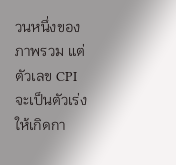วนหนึ่งของภาพรวม แต่ตัวเลข CPI จะเป็นตัวเร่งให้เกิดกา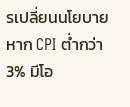รเปลี่ยนนโยบาย หาก CPI ต่ำกว่า 3% มีโอ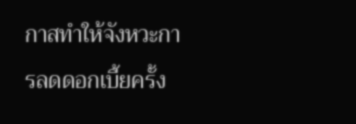กาสทำให้จังหวะการลดดอกเบี้ยครั้ง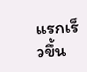แรกเร็วขึ้น